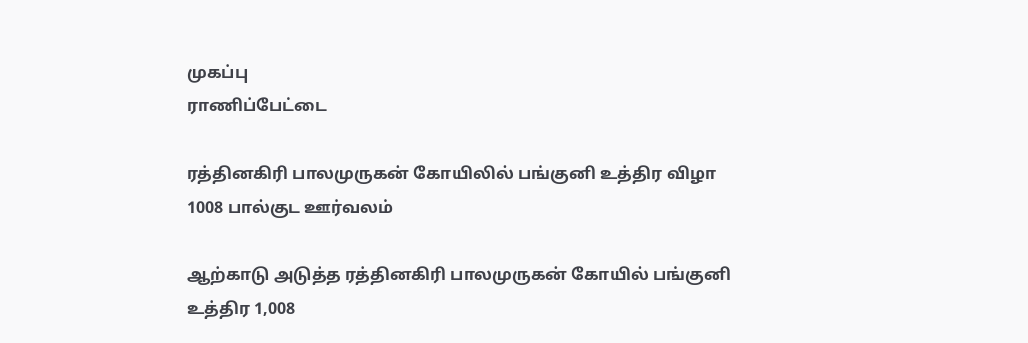முகப்பு
ராணிப்பேட்டை

ரத்தினகிரி பாலமுருகன் கோயிலில் பங்குனி உத்திர விழா 1008 பால்குட ஊர்வலம்

ஆற்காடு அடுத்த ரத்தினகிரி பாலமுருகன் கோயில் பங்குனி உத்திர 1,008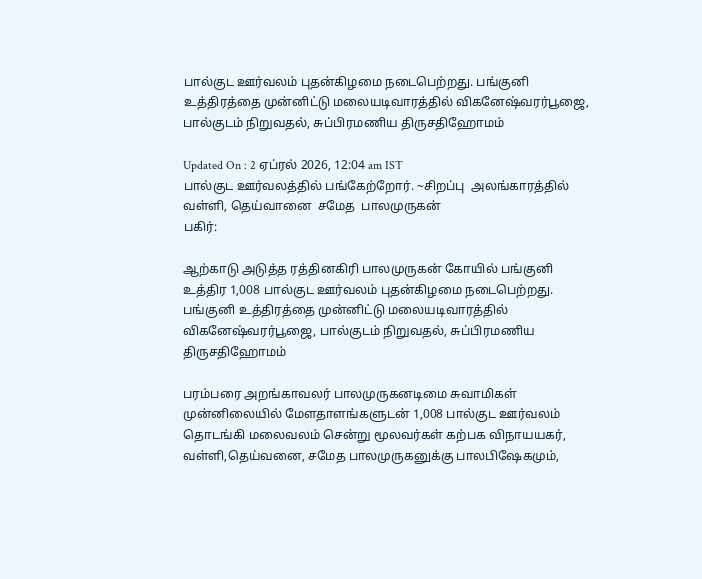பால்குட ஊர்வலம் புதன்கிழமை நடைபெற்றது. பங்குனி உத்திரத்தை முன்னிட்டு மலையடிவாரத்தில் விகனேஷ்வரர்பூஜை, பால்குடம் நிறுவதல், சுப்பிரமணிய திருசதிஹோமம்

Updated On : 2 ஏப்ரல் 2026, 12:04 am IST
பால்குட ஊர்வலத்தில் பங்கேற்றோர். ~சிறப்பு  அலங்காரத்தில்  வள்ளி, தெய்வானை  சமேத  பாலமுருகன்
பகிர்:

ஆற்காடு அடுத்த ரத்தினகிரி பாலமுருகன் கோயில் பங்குனி உத்திர 1,008 பால்குட ஊர்வலம் புதன்கிழமை நடைபெற்றது. பங்குனி உத்திரத்தை முன்னிட்டு மலையடிவாரத்தில் விகனேஷ்வரர்பூஜை, பால்குடம் நிறுவதல், சுப்பிரமணிய திருசதிஹோமம்

பரம்பரை அறங்காவலர் பாலமுருகனடிமை சுவாமிகள் முன்னிலையில் மேளதாளங்களுடன் 1,008 பால்குட ஊர்வலம் தொடங்கி மலைவலம் சென்று மூலவர்கள் கற்பக விநாயயகர், வள்ளி,தெய்வனை, சமேத பாலமுருகனுக்கு பாலபிஷேகமும்,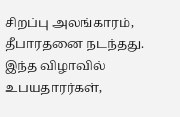சிறப்பு அலங்காரம், தீபாரதனை நடந்தது. இந்த விழாவில் உபயதாரர்கள்,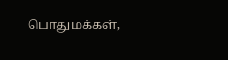பொதுமக்கள்,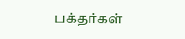பக்தர்கள்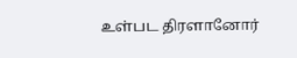உள்பட திரளானோர்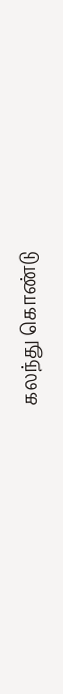கலந்து கொண்டு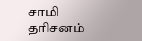சாமி தரிசனம்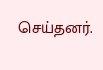செய்தனர்.